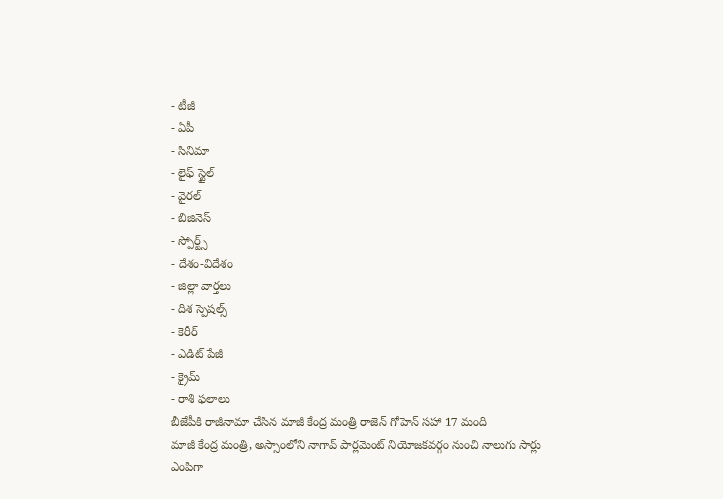- టీజీ
- ఏపీ
- సినిమా
- లైఫ్ స్టైల్
- వైరల్
- బిజినెస్
- స్పోర్ట్స్
- దేశం-విదేశం
- జిల్లా వార్తలు
- దిశ స్పెషల్స్
- కెరీర్
- ఎడిట్ పేజీ
- క్రైమ్
- రాశి ఫలాలు
బీజేపీకి రాజీనామా చేసిన మాజీ కేంద్ర మంత్రి రాజెన్ గోహెన్ సహా 17 మంది
మాజీ కేంద్ర మంత్రి, అస్సాంలోని నాగావ్ పార్లమెంట్ నియోజకవర్గం నుంచి నాలుగు సార్లు ఎంపిగా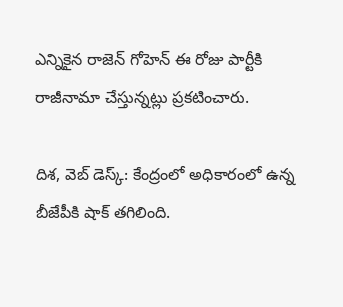ఎన్నికైన రాజెన్ గోహెన్ ఈ రోజు పార్టీకి రాజీనామా చేస్తున్నట్లు ప్రకటించారు.

దిశ, వెబ్ డెస్క్: కేంద్రంలో అధికారంలో ఉన్న బీజేపీకి షాక్ తగిలింది.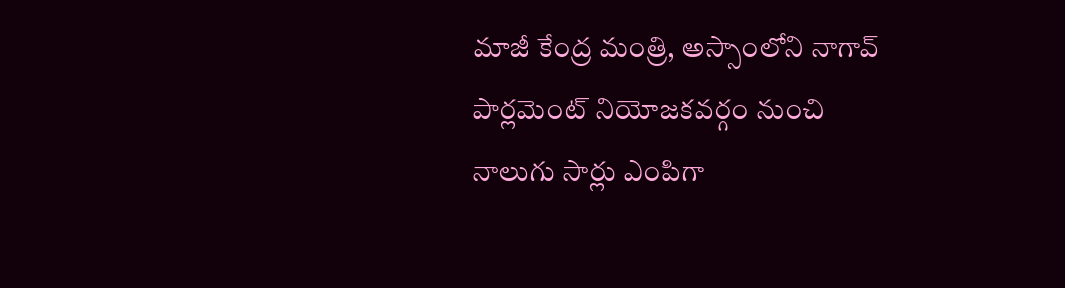మాజీ కేంద్ర మంత్రి, అస్సాంలోని నాగావ్ పార్లమెంట్ నియోజకవర్గం నుంచి నాలుగు సార్లు ఎంపిగా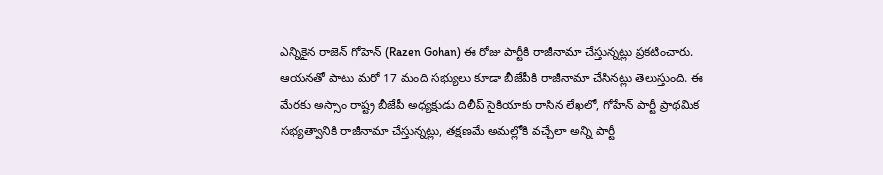ఎన్నికైన రాజెన్ గోహెన్ (Razen Gohan) ఈ రోజు పార్టీకి రాజీనామా చేస్తున్నట్లు ప్రకటించారు. ఆయనతో పాటు మరో 17 మంది సభ్యులు కూడా బీజేపీకి రాజీనామా చేసినట్లు తెలుస్తుంది. ఈ మేరకు అస్సాం రాష్ట్ర బీజేపీ అధ్యక్షుడు దిలీప్ సైకియాకు రాసిన లేఖలో, గోహేన్ పార్టీ ప్రాథమిక సభ్యత్వానికి రాజీనామా చేస్తున్నట్లు, తక్షణమే అమల్లోకి వచ్చేలా అన్ని పార్టీ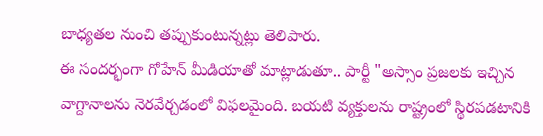బాధ్యతల నుంచి తప్పుకుంటున్నట్లు తెలిపారు.
ఈ సందర్భంగా గోహేన్ మీడియాతో మాట్లాడుతూ.. పార్టీ "అస్సాం ప్రజలకు ఇచ్చిన వాగ్దానాలను నెరవేర్చడంలో విఫలమైంది. బయటి వ్యక్తులను రాష్ట్రంలో స్థిరపడటానికి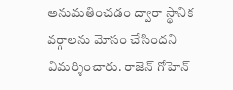అనుమతించడం ద్వారా స్థానిక వర్గాలను మోసం చేసిందని విమర్శించారు. రాజెన్ గోహెన్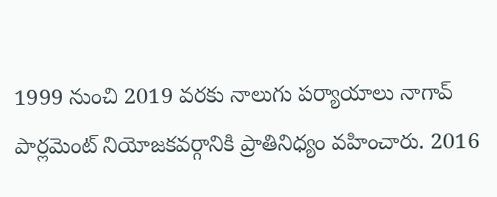1999 నుంచి 2019 వరకు నాలుగు పర్యాయాలు నాగావ్ పార్లమెంట్ నియోజకవర్గానికి ప్రాతినిధ్యం వహించారు. 2016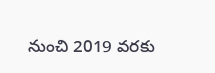నుంచి 2019 వరకు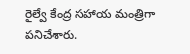రైల్వే కేంద్ర సహాయ మంత్రిగా పనిచేశారు.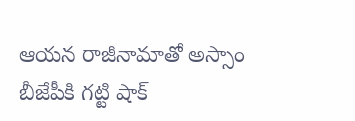ఆయన రాజీనామాతో అస్సాం బీజేపీకి గట్టి షాక్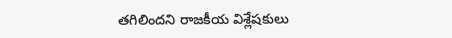తగిలిందని రాజకీయ విశ్లేషకులు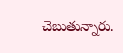చెబుతున్నారు.